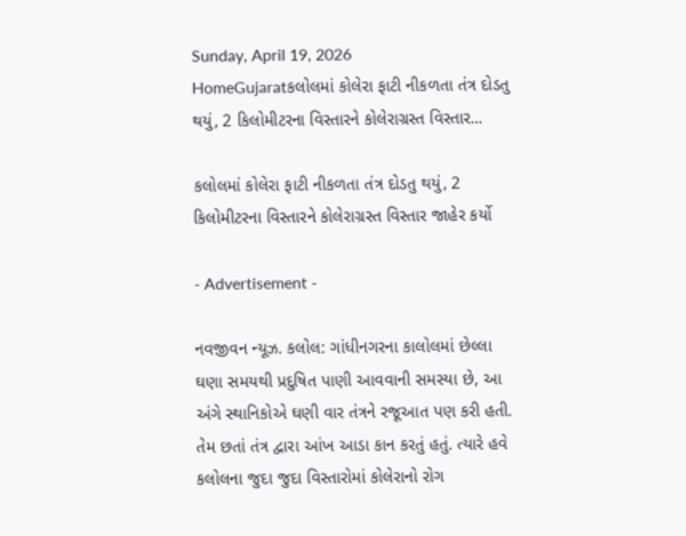Sunday, April 19, 2026
HomeGujaratકલોલમાં કોલેરા ફાટી નીકળતા તંત્ર દોડતુ થયું, 2 કિલોમીટરના વિસ્તારને કોલેરાગ્રસ્ત વિસ્તાર...

કલોલમાં કોલેરા ફાટી નીકળતા તંત્ર દોડતુ થયું, 2 કિલોમીટરના વિસ્તારને કોલેરાગ્રસ્ત વિસ્તાર જાહેર કર્યો

- Advertisement -

નવજીવન ન્યૂઝ. કલોલ: ગાંધીનગરના કાલોલમાં છેલ્લા ઘણા સમયથી પ્રદુષિત પાણી આવવાની સમસ્યા છે, આ અંગે સ્થાનિકોએ ઘણી વાર તંત્રને રજૂઆત પણ કરી હતી. તેમ છતાં તંત્ર દ્વારા આંખ આડા કાન કરતું હતું. ત્યારે હવે કલોલના જુદા જુદા વિસ્તારોમાં કોલેરાનો રોગ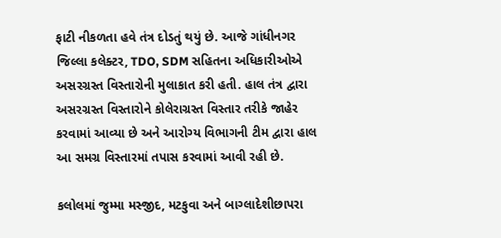ફાટી નીકળતા હવે તંત્ર દોડતું થયું છે. આજે ગાંધીનગર જિલ્લા કલેક્ટર, TDO, SDM સહિતના અધિકારીઓએ અસરગ્રસ્ત વિસ્તારોની મુલાકાત કરી હતી. હાલ તંત્ર દ્વારા અસરગ્રસ્ત વિસ્તારોને કોલેરાગ્રસ્ત વિસ્તાર તરીકે જાહેર કરવામાં આવ્યા છે અને આરોગ્ય વિભાગની ટીમ દ્વારા હાલ આ સમગ્ર વિસ્તારમાં તપાસ કરવામાં આવી રહી છે.

કલોલમાં જુમ્મા મસ્જીદ, મટકુવા અને બાગ્લાદેશીછાપરા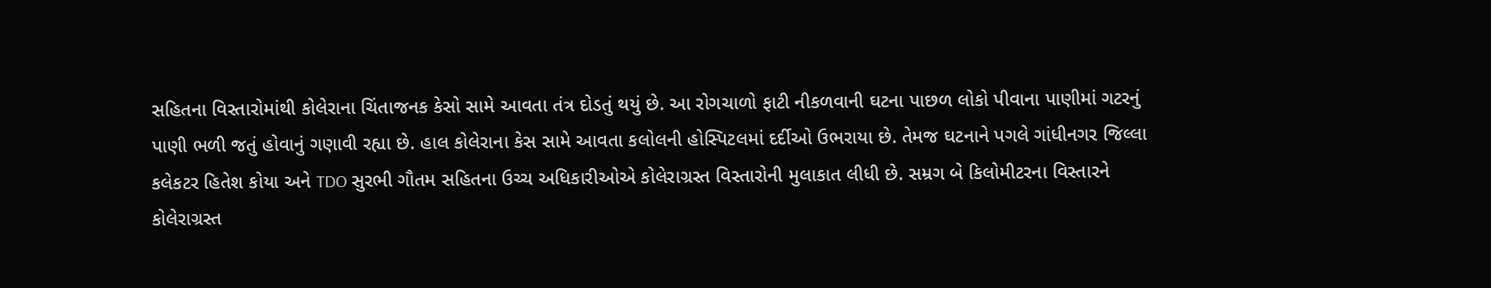સહિતના વિસ્તારોમાંથી કોલેરાના ચિંતાજનક કેસો સામે આવતા તંત્ર દોડતું થયું છે. આ રોગચાળો ફાટી નીકળવાની ઘટના પાછળ લોકો પીવાના પાણીમાં ગટરનું પાણી ભળી જતું હોવાનું ગણાવી રહ્યા છે. હાલ કોલેરાના કેસ સામે આવતા કલોલની હોસ્પિટલમાં દર્દીઓ ઉભરાયા છે. તેમજ ઘટનાને પગલે ગાંધીનગર જિલ્લા કલેકટર હિતેશ કોયા અને TDO સુરભી ગૌતમ સહિતના ઉચ્ચ અધિકારીઓએ કોલેરાગ્રસ્ત વિસ્તારોની મુલાકાત લીધી છે. સમ્રગ બે કિલોમીટરના વિસ્તારને કોલેરાગ્રસ્ત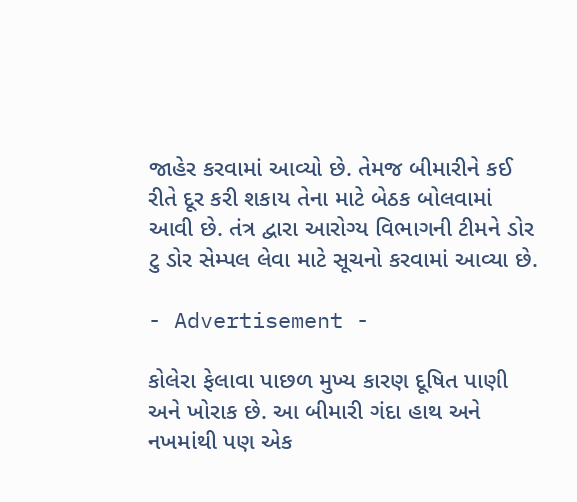જાહેર કરવામાં આવ્યો છે. તેમજ બીમારીને કઈ રીતે દૂર કરી શકાય તેના માટે બેઠક બોલવામાં આવી છે. તંત્ર દ્વારા આરોગ્ય વિભાગની ટીમને ડોર ટુ ડોર સેમ્પલ લેવા માટે સૂચનો કરવામાં આવ્યા છે.

- Advertisement -

કોલેરા ફેલાવા પાછળ મુખ્ય કારણ દૂષિત પાણી અને ખોરાક છે. આ બીમારી ગંદા હાથ અને નખમાંથી પણ એક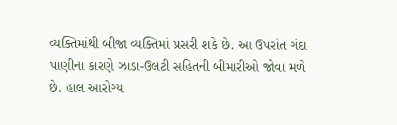વ્યક્તિમાંથી બીજા વ્યક્તિમાં પ્રસરી શકે છે. આ ઉપરાંત ગંદા પાણીના કારણે ઝાડા-ઉલટી સહિતની બીમારીઓ જોવા મળે છે. હાલ આરોગ્ય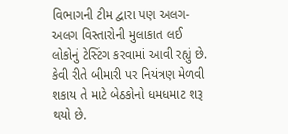વિભાગની ટીમ દ્વારા પણ અલગ-અલગ વિસ્તારોની મુલાકાત લઈ લોકોનું ટેસ્ટિંગ કરવામાં આવી રહ્યું છે. કેવી રીતે બીમારી પર નિયંત્રણ મેળવી શકાય તે માટે બેઠકોનો ધમધમાટ શરૂ થયો છે.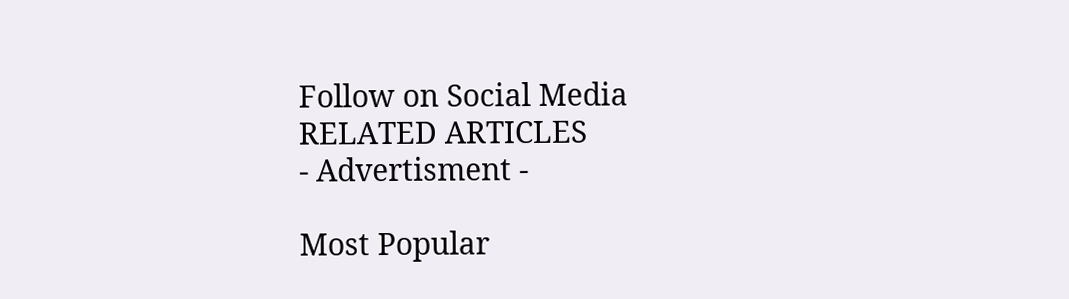Follow on Social Media
RELATED ARTICLES
- Advertisment -

Most Popular